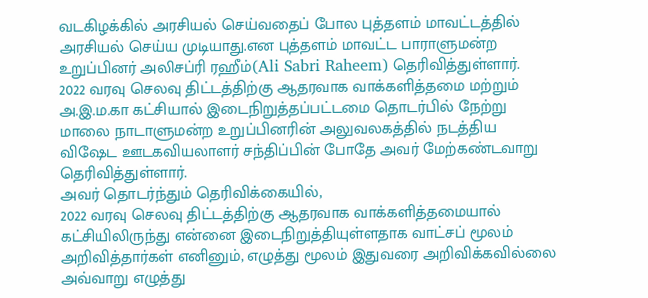வடகிழக்கில் அரசியல் செய்வதைப் போல புத்தளம் மாவட்டத்தில் அரசியல் செய்ய முடியாது.என புத்தளம் மாவட்ட பாராளுமன்ற உறுப்பினர் அலிசப்ரி ரஹீம்(Ali Sabri Raheem) தெரிவித்துள்ளார்.
2022 வரவு செலவு திட்டத்திற்கு ஆதரவாக வாக்களித்தமை மற்றும் அ.இ.ம.கா கட்சியால் இடைநிறுத்தப்பட்டமை தொடர்பில் நேற்று மாலை நாடாளுமன்ற உறுப்பினரின் அலுவலகத்தில் நடத்திய விஷேட ஊடகவியலாளர் சந்திப்பின் போதே அவர் மேற்கண்டவாறு தெரிவித்துள்ளார்.
அவர் தொடர்ந்தும் தெரிவிக்கையில்,
2022 வரவு செலவு திட்டத்திற்கு ஆதரவாக வாக்களித்தமையால் கட்சியிலிருந்து என்னை இடைநிறுத்தியுள்ளதாக வாட்சப் மூலம் அறிவித்தார்கள் எனினும், எழுத்து மூலம் இதுவரை அறிவிக்கவில்லை
அவ்வாறு எழுத்து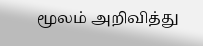மூலம் அறிவித்து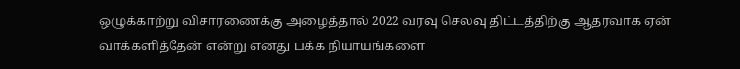ஒழுக்காற்று விசாரணைக்கு அழைத்தால் 2022 வரவு செலவு திட்டத்திற்கு ஆதரவாக ஏன் வாக்களித்தேன் என்று எனது பக்க நியாயங்களை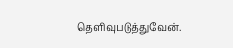தெளிவுபடுத்துவேன்.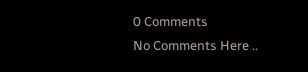0 Comments
No Comments Here ..